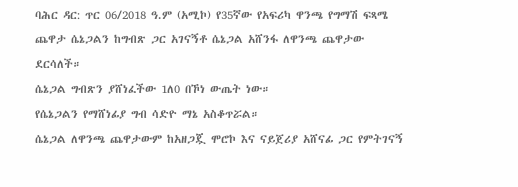ባሕር ዳር: ጥር 06/2018 ዓ.ም (አሚኮ) የ35ኛው የአፍሪካ ዋንጫ የግማሽ ፍጻሜ ጨዋታ ሴኔጋልን ከግብጽ ጋር አገናኝቶ ሴኔጋል አሸንፋ ለዋንጫ ጨዋታው ደርሳለች።
ሴኔጋል ግብጽን ያሸነፈችው 1ለ0 በኾነ ውጤት ነው።
የሴኔጋልን የማሸነፊያ ግብ ሳድዮ ማኔ አስቆጥሯል።
ሴኔጋል ለዋንጫ ጨዋታውም ከአዘጋጇ ሞሮኮ እና ናይጀሪያ አሸናፊ ጋር የምትገናኝ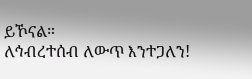ይኾናል።
ለኅብረተሰብ ለውጥ እንተጋለን!